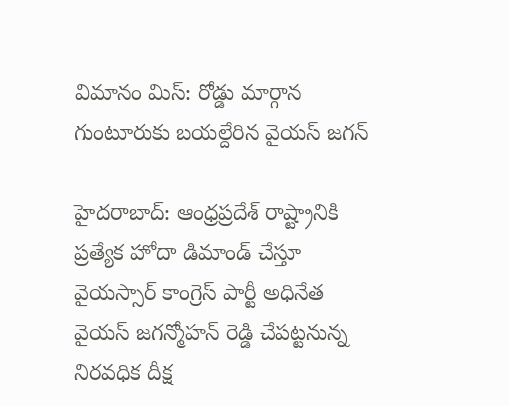విమానం మిస్: రోడ్డు మార్గాన గుంటూరుకు బయల్దేరిన వైయస్ జగన్

హైదరాబాద్: ఆంధ్రప్రదేశ్ రాష్ట్రానికి ప్రత్యేక హోదా డిమాండ్ చేస్తూ వైయస్సార్ కాంగ్రెస్ పార్టీ అధినేత వైయస్ జగన్మోహన్ రెడ్డి చేపట్టనున్న నిరవధిక దీక్ష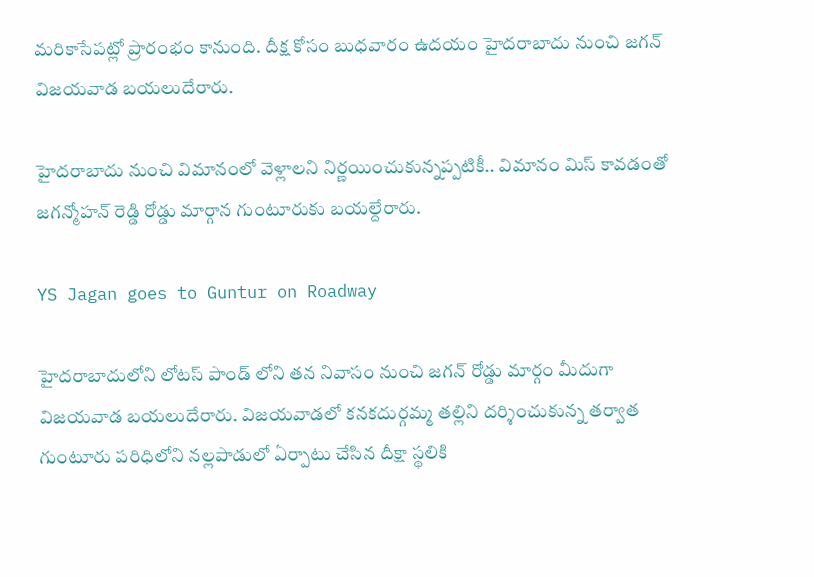మరికాసేపట్లో ప్రారంభం కానుంది. దీక్ష కోసం బుధవారం ఉదయం హైదరాబాదు నుంచి జగన్ విజయవాడ బయలుదేరారు.

హైదరాబాదు నుంచి విమానంలో వెళ్లాలని నిర్ణయించుకున్నప్పటికీ.. విమానం మిస్ కావడంతో జగన్మోహన్ రెడ్డి రోడ్డు మార్గాన గుంటూరుకు బయల్దేరారు.

YS Jagan goes to Guntur on Roadway

హైదరాబాదులోని లోటస్ పాండ్ లోని తన నివాసం నుంచి జగన్ రోడ్డు మార్గం మీదుగా విజయవాడ బయలుదేరారు. విజయవాడలో కనకదుర్గమ్మ తల్లిని దర్శించుకున్న తర్వాత గుంటూరు పరిధిలోని నల్లపాడులో ఏర్పాటు చేసిన దీక్షా స్థలికి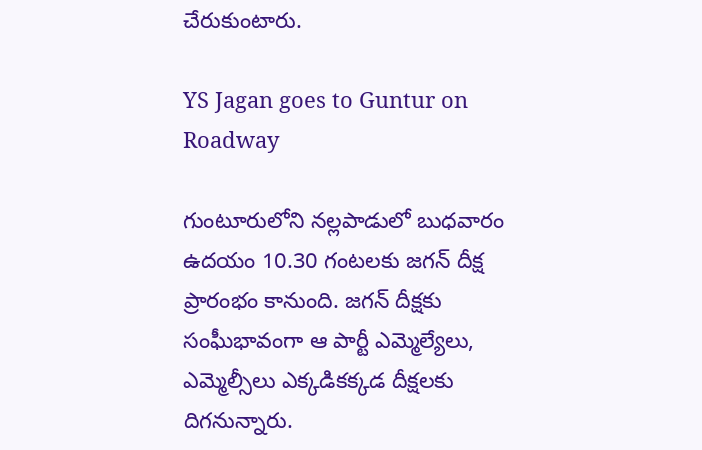చేరుకుంటారు.

YS Jagan goes to Guntur on Roadway

గుంటూరులోని నల్లపాడులో బుధవారం ఉదయం 10.30 గంటలకు జగన్ దీక్ష ప్రారంభం కానుంది. జగన్ దీక్షకు సంఘీభావంగా ఆ పార్టీ ఎమ్మెల్యేలు, ఎమ్మెల్సీలు ఎక్కడికక్కడ దీక్షలకు దిగనున్నారు.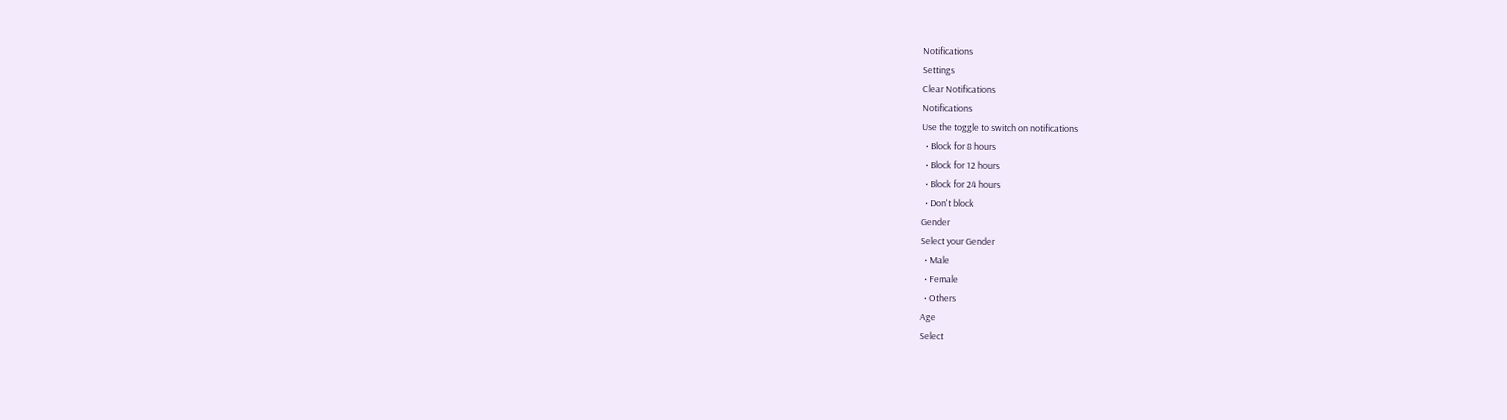Notifications
Settings
Clear Notifications
Notifications
Use the toggle to switch on notifications
  • Block for 8 hours
  • Block for 12 hours
  • Block for 24 hours
  • Don't block
Gender
Select your Gender
  • Male
  • Female
  • Others
Age
Select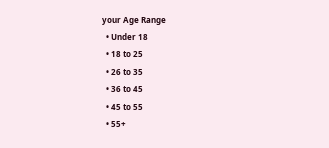your Age Range
  • Under 18
  • 18 to 25
  • 26 to 35
  • 36 to 45
  • 45 to 55
  • 55+